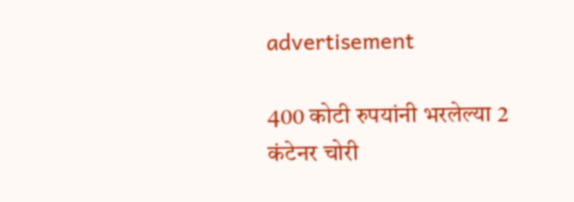advertisement

400 कोटी रुपयांनी भरलेल्या 2 कंटेनर चोरी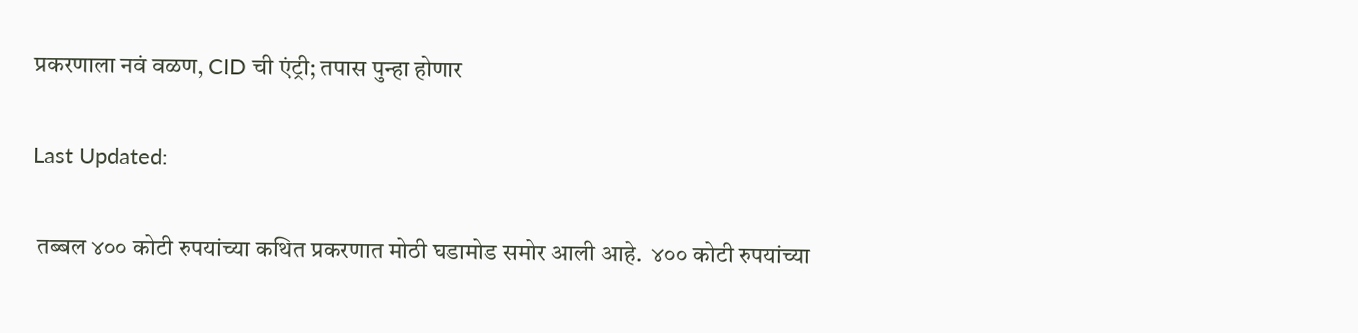प्रकरणाला नवं वळण, CID ची एंट्री; तपास पुन्हा होणार

Last Updated:

 तब्बल ४०० कोटी रुपयांच्या कथित प्रकरणात मोठी घडामोड समोर आली आहे.  ४०० कोटी रुपयांच्या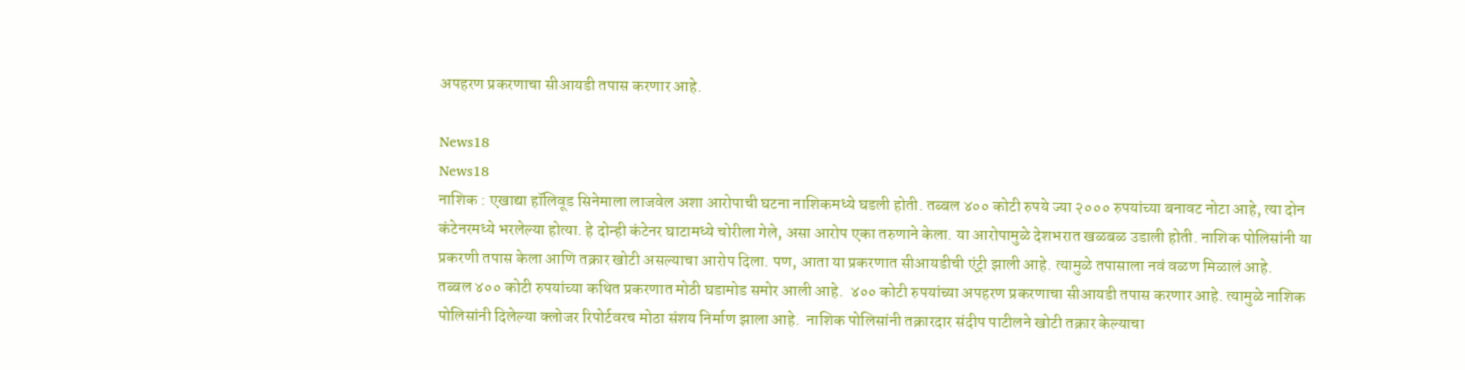अपहरण प्रकरणाचा सीआयडी तपास करणार आहे.

News18
News18
नाशिक : एखाद्या हॉलिवूड सिनेमाला लाजवेल अशा आरोपाची घटना नाशिकमध्ये घडली होती. तब्बल ४०० कोटी रुपये ज्या २००० रुपयांच्या बनावट नोटा आहे, त्या दोन कंटेनरमध्ये भरलेल्या होत्या. हे दोन्ही कंटेनर घाटामध्ये चोरीला गेले, असा आरोप एका तरुणाने केला. या आरोपामुळे देशभरात खळबळ उडाली होती. नाशिक पोलिसांनी या प्रकरणी तपास केला आणि तक्रार खोटी असल्याचा आरोप दिला. पण, आता या प्रकरणात सीआयडीची एंट्री झाली आहे. त्यामुळे तपासाला नवं वळण मिळालं आहे.
तब्बल ४०० कोटी रुपयांच्या कथित प्रकरणात मोठी घडामोड समोर आली आहे.  ४०० कोटी रुपयांच्या अपहरण प्रकरणाचा सीआयडी तपास करणार आहे. त्यामुळे नाशिक पोलिसांनी दिलेल्या क्लोजर रिपोर्टवरच मोठा संशय निर्माण झाला आहे.  नाशिक पोलिसांनी तक्रारदार संदीप पाटीलने खोटी तक्रार केल्याचा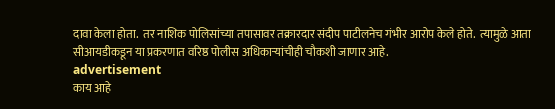दावा केला होता.  तर नाशिक पोलिसांच्या तपासावर तक्रारदार संदीप पाटीलनेच गंभीर आरोप केले होते.  त्यामुळे आता सीआयडीकडून या प्रकरणात वरिष्ठ पोलीस अधिकाऱ्यांचीही चौकशी जाणार आहे.
advertisement
काय आहे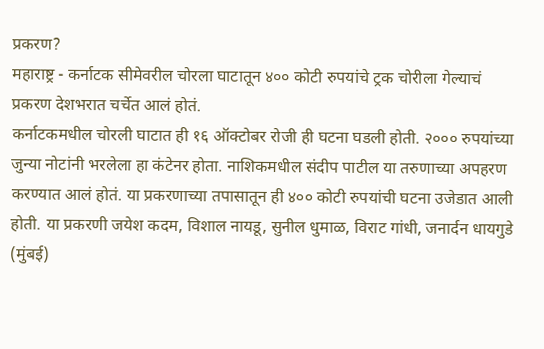प्रकरण?
महाराष्ट्र - कर्नाटक सीमेवरील चोरला घाटातून ४०० कोटी रुपयांचे ट्रक चोरीला गेल्याचं प्रकरण देशभरात चर्चेत आलं होतं.
कर्नाटकमधील चोरली घाटात ही १६ ऑक्टोबर रोजी ही घटना घडली होती. २००० रुपयांच्या जुन्या नोटांनी भरलेला हा कंटेनर होता. नाशिकमधील संदीप पाटील या तरुणाच्या अपहरण करण्यात आलं होतं. या प्रकरणाच्या तपासातून ही ४०० कोटी रुपयांची घटना उजेडात आली होती. या प्रकरणी जयेश कदम, विशाल नायडू, सुनील धुमाळ, विराट गांधी, जनार्दन धायगुडे (मुंबई)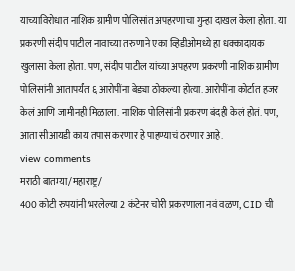याच्याविरोधात नाशिक ग्रामीण पोलिसांत अपहरणाचा गुन्हा दाखल केला होता. या प्रकरणी संदीप पाटील नावाच्या तरुणाने एका व्हिडीओमध्ये हा धक्कादायक खुलासा केला होता. पण, संदीप पाटील यांच्या अपहरण प्रकरणी नाशिक ग्रामीण पोलिसांनी आतापर्यंत ६ आरोपींना बेड्या ठोकल्या होत्या. आरोपींना कोर्टात हजर केलं आणि जामीनही मिळाला. नाशिक पोलिसांनी प्रकरण बंदही केलं होतं. पण, आता सीआयडी काय तपास करणार हे पाहण्याचं ठरणार आहे.
view comments
मराठी बातम्या/महाराष्ट्र/
400 कोटी रुपयांनी भरलेल्या 2 कंटेनर चोरी प्रकरणाला नवं वळण, CID ची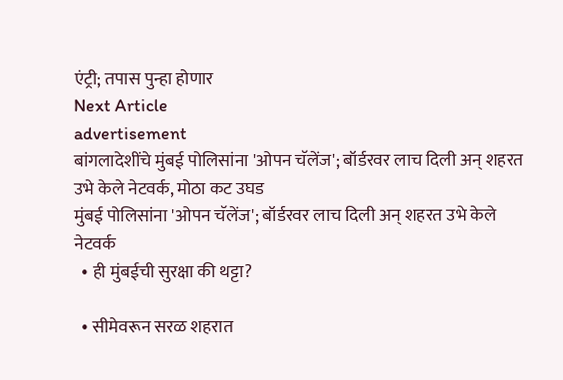एंट्री; तपास पुन्हा होणार
Next Article
advertisement
बांगलादेशींचे मुंबई पोलिसांना 'ओपन चॅलेंज'; बॉर्डरवर लाच दिली अन् शहरत उभे केले नेटवर्क, मोठा कट उघड
मुंबई पोलिसांना 'ओपन चॅलेंज'; बॉर्डरवर लाच दिली अन् शहरत उभे केले नेटवर्क
  • ही मुंबईची सुरक्षा की थट्टा?

  • सीमेवरून सरळ शहरात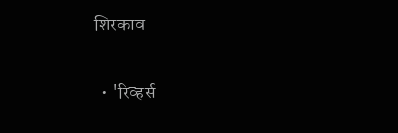शिरकाव

  • 'रिव्हर्स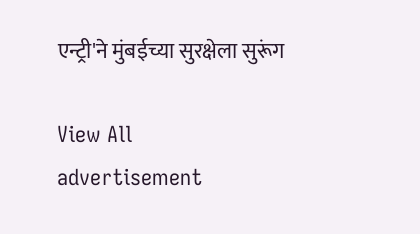एन्ट्री'ने मुंबईच्या सुरक्षेला सुरूंग

View All
advertisement